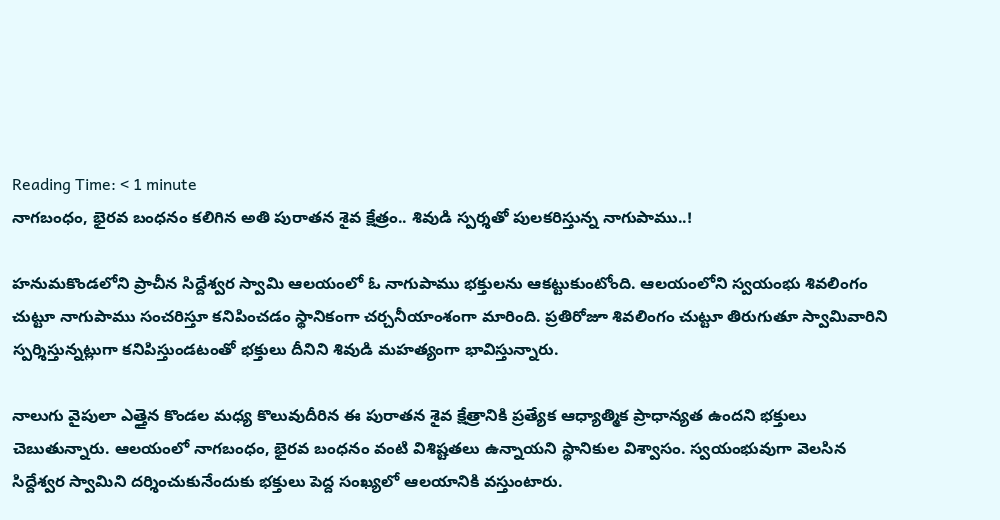Reading Time: < 1 minute
నాగబంధం, భైరవ బంధనం కలిగిన అతి పురాతన శైవ క్షేత్రం.. శివుడి స్పర్శతో పులకరిస్తున్న నాగుపాము..!

హనుమకొండలోని ప్రాచీన సిద్దేశ్వర స్వామి ఆలయంలో ఓ నాగుపాము భక్తులను ఆకట్టుకుంటోంది. ఆలయంలోని స్వయంభు శివలింగం చుట్టూ నాగుపాము సంచరిస్తూ కనిపించడం స్థానికంగా చర్చనీయాంశంగా మారింది. ప్రతిరోజూ శివలింగం చుట్టూ తిరుగుతూ స్వామివారిని స్పర్శిస్తున్నట్లుగా కనిపిస్తుండటంతో భక్తులు దీనిని శివుడి మహత్యంగా భావిస్తున్నారు.

నాలుగు వైపులా ఎత్తైన కొండల మధ్య కొలువుదీరిన ఈ పురాతన శైవ క్షేత్రానికి ప్రత్యేక ఆధ్యాత్మిక ప్రాధాన్యత ఉందని భక్తులు చెబుతున్నారు. ఆలయంలో నాగబంధం, భైరవ బంధనం వంటి విశిష్టతలు ఉన్నాయని స్థానికుల విశ్వాసం. స్వయంభువుగా వెలసిన సిద్దేశ్వర స్వామిని దర్శించుకునేందుకు భక్తులు పెద్ద సంఖ్యలో ఆలయానికి వస్తుంటారు.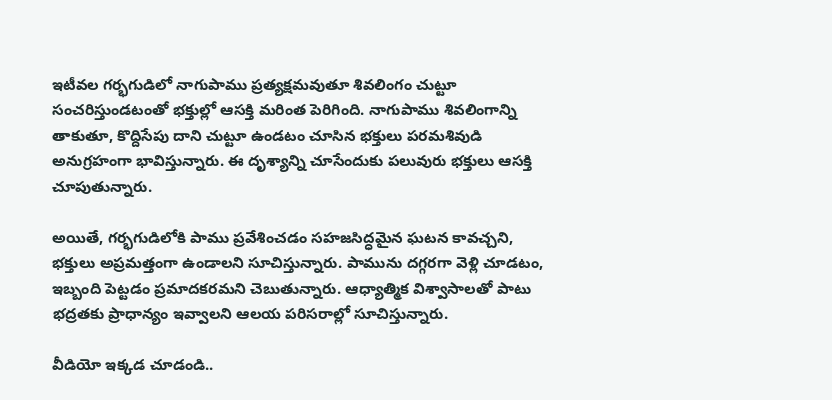ఇటీవల గర్భగుడిలో నాగుపాము ప్రత్యక్షమవుతూ శివలింగం చుట్టూ సంచరిస్తుండటంతో భక్తుల్లో ఆసక్తి మరింత పెరిగింది. నాగుపాము శివలింగాన్ని తాకుతూ, కొద్దిసేపు దాని చుట్టూ ఉండటం చూసిన భక్తులు పరమశివుడి అనుగ్రహంగా భావిస్తున్నారు. ఈ దృశ్యాన్ని చూసేందుకు పలువురు భక్తులు ఆసక్తి చూపుతున్నారు.

అయితే, గర్భగుడిలోకి పాము ప్రవేశించడం సహజసిద్ధమైన ఘటన కావచ్చని, భక్తులు అప్రమత్తంగా ఉండాలని సూచిస్తున్నారు. పామును దగ్గరగా వెళ్లి చూడటం, ఇబ్బంది పెట్టడం ప్రమాదకరమని చెబుతున్నారు. ఆధ్యాత్మిక విశ్వాసాలతో పాటు భద్రతకు ప్రాధాన్యం ఇవ్వాలని ఆలయ పరిసరాల్లో సూచిస్తున్నారు.

వీడియో ఇక్కడ చూడండి..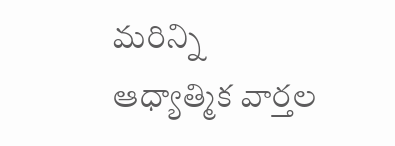మరిన్ని ఆధ్యాత్మిక వార్తల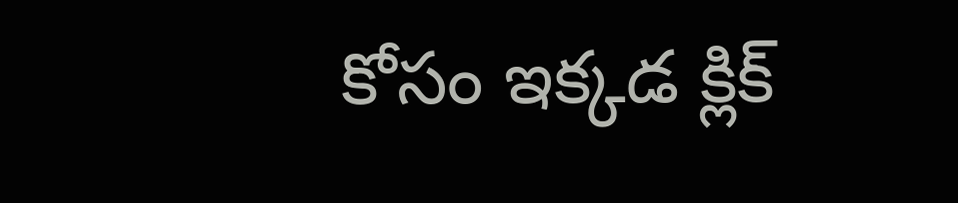కోసం ఇక్కడ క్లిక్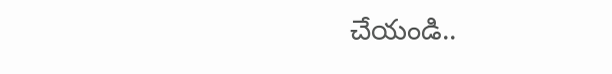చేయండి..